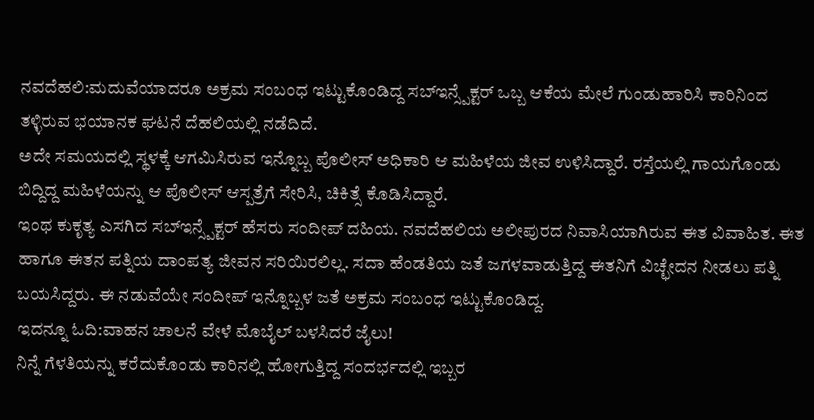ನವದೆಹಲಿ:ಮದುವೆಯಾದರೂ ಅಕ್ರಮ ಸಂಬಂಧ ಇಟ್ಟುಕೊಂಡಿದ್ದ ಸಬ್ಇನ್ಸ್ಪೆಕ್ಟರ್ ಒಬ್ಬ ಆಕೆಯ ಮೇಲೆ ಗುಂಡುಹಾರಿಸಿ ಕಾರಿನಿಂದ ತಳ್ಳಿರುವ ಭಯಾನಕ ಘಟನೆ ದೆಹಲಿಯಲ್ಲಿ ನಡೆದಿದೆ.
ಅದೇ ಸಮಯದಲ್ಲಿ ಸ್ಥಳಕ್ಕೆ ಆಗಮಿಸಿರುವ ಇನ್ನೊಬ್ಬ ಪೊಲೀಸ್ ಅಧಿಕಾರಿ ಆ ಮಹಿಳೆಯ ಜೀವ ಉಳಿಸಿದ್ದಾರೆ. ರಸ್ತೆಯಲ್ಲಿ ಗಾಯಗೊಂಡು ಬಿದ್ದಿದ್ದ ಮಹಿಳೆಯನ್ನು ಆ ಪೊಲೀಸ್ ಆಸ್ಪತ್ರೆಗೆ ಸೇರಿಸಿ, ಚಿಕಿತ್ಸೆ ಕೊಡಿಸಿದ್ದಾರೆ.
ಇಂಥ ಕುಕೃತ್ಯ ಎಸಗಿದ ಸಬ್ಇನ್ಸ್ಪೆಕ್ಟರ್ ಹೆಸರು ಸಂದೀಪ್ ದಹಿಯ. ನವದೆಹಲಿಯ ಅಲೀಪುರದ ನಿವಾಸಿಯಾಗಿರುವ ಈತ ವಿವಾಹಿತ. ಈತ ಹಾಗೂ ಈತನ ಪತ್ನಿಯ ದಾಂಪತ್ಯ ಜೀವನ ಸರಿಯಿರಲಿಲ್ಲ. ಸದಾ ಹೆಂಡತಿಯ ಜತೆ ಜಗಳವಾಡುತ್ತಿದ್ದ ಈತನಿಗೆ ವಿಚ್ಛೇದನ ನೀಡಲು ಪತ್ನಿ ಬಯಸಿದ್ದರು. ಈ ನಡುವೆಯೇ ಸಂದೀಪ್ ಇನ್ನೊಬ್ಬಳ ಜತೆ ಅಕ್ರಮ ಸಂಬಂಧ ಇಟ್ಟುಕೊಂಡಿದ್ದ.
ಇದನ್ನೂ ಓದಿ:ವಾಹನ ಚಾಲನೆ ವೇಳೆ ಮೊಬೈಲ್ ಬಳಸಿದರೆ ಜೈಲು!
ನಿನ್ನೆ ಗೆಳತಿಯನ್ನು ಕರೆದುಕೊಂಡು ಕಾರಿನಲ್ಲಿ ಹೋಗುತ್ತಿದ್ದ ಸಂದರ್ಭದಲ್ಲಿ ಇಬ್ಬರ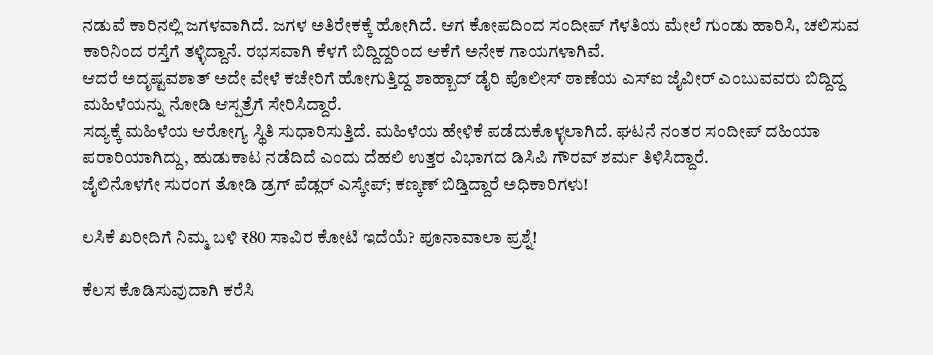ನಡುವೆ ಕಾರಿನಲ್ಲಿ ಜಗಳವಾಗಿದೆ. ಜಗಳ ಅತಿರೇಕಕ್ಕೆ ಹೋಗಿದೆ. ಆಗ ಕೋಪದಿಂದ ಸಂದೀಪ್ ಗೆಳತಿಯ ಮೇಲೆ ಗುಂಡು ಹಾರಿಸಿ, ಚಲಿಸುವ ಕಾರಿನಿಂದ ರಸ್ತೆಗೆ ತಳ್ಳಿದ್ದಾನೆ. ರಭಸವಾಗಿ ಕೆಳಗೆ ಬಿದ್ದಿದ್ದರಿಂದ ಆಕೆಗೆ ಅನೇಕ ಗಾಯಗಳಾಗಿವೆ.
ಆದರೆ ಅದೃಷ್ಟವಶಾತ್ ಅದೇ ವೇಳೆ ಕಚೇರಿಗೆ ಹೋಗುತ್ತಿದ್ದ ಶಾಹ್ಬಾದ್ ಡೈರಿ ಪೊಲೀಸ್ ಠಾಣೆಯ ಎಸ್ಐ ಜೈವೀರ್ ಎಂಬುವವರು ಬಿದ್ದಿದ್ದ ಮಹಿಳೆಯನ್ನು ನೋಡಿ ಆಸ್ಪತ್ರೆಗೆ ಸೇರಿಸಿದ್ದಾರೆ.
ಸದ್ಯಕ್ಕೆ ಮಹಿಳೆಯ ಆರೋಗ್ಯ ಸ್ಥಿತಿ ಸುಧಾರಿಸುತ್ತಿದೆ. ಮಹಿಳೆಯ ಹೇಳಿಕೆ ಪಡೆದುಕೊಳ್ಳಲಾಗಿದೆ. ಘಟನೆ ನಂತರ ಸಂದೀಪ್ ದಹಿಯಾ ಪರಾರಿಯಾಗಿದ್ದು, ಹುಡುಕಾಟ ನಡೆದಿದೆ ಎಂದು ದೆಹಲಿ ಉತ್ತರ ವಿಭಾಗದ ಡಿಸಿಪಿ ಗೌರವ್ ಶರ್ಮ ತಿಳಿಸಿದ್ದಾರೆ.
ಜೈಲಿನೊಳಗೇ ಸುರಂಗ ತೋಡಿ ಡ್ರಗ್ ಪೆಡ್ಲರ್ ಎಸ್ಕೇಪ್; ಕಣ್ಕಣ್ ಬಿಡ್ತಿದ್ದಾರೆ ಅಧಿಕಾರಿಗಳು!

ಲಸಿಕೆ ಖರೀದಿಗೆ ನಿಮ್ಮ ಬಳಿ ₹80 ಸಾವಿರ ಕೋಟಿ ಇದೆಯೆ? ಪೂನಾವಾಲಾ ಪ್ರಶ್ನೆ!

ಕೆಲಸ ಕೊಡಿಸುವುದಾಗಿ ಕರೆಸಿ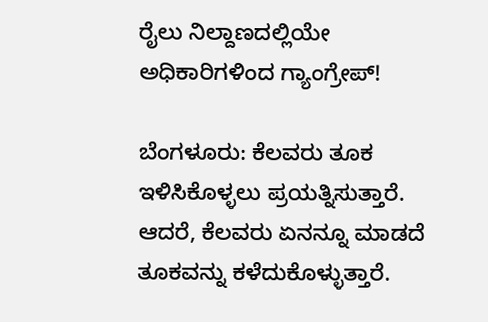ರೈಲು ನಿಲ್ದಾಣದಲ್ಲಿಯೇ ಅಧಿಕಾರಿಗಳಿಂದ ಗ್ಯಾಂಗ್ರೇಪ್!

ಬೆಂಗಳೂರು: ಕೆಲವರು ತೂಕ ಇಳಿಸಿಕೊಳ್ಳಲು ಪ್ರಯತ್ನಿಸುತ್ತಾರೆ. ಆದರೆ, ಕೆಲವರು ಏನನ್ನೂ ಮಾಡದೆ ತೂಕವನ್ನು ಕಳೆದುಕೊಳ್ಳುತ್ತಾರೆ.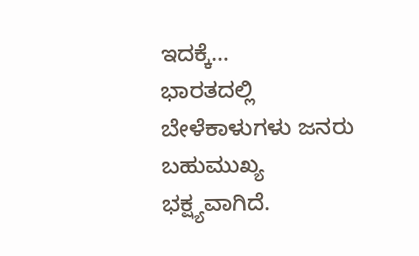ಇದಕ್ಕೆ…
ಭಾರತದಲ್ಲಿ ಬೇಳೆಕಾಳುಗಳು ಜನರು ಬಹುಮುಖ್ಯ ಭಕ್ಷ್ಯವಾಗಿದೆ.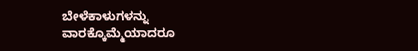ಬೇಳೆಕಾಳುಗಳನ್ನು ವಾರಕ್ಕೊಮ್ಮೆಯಾದರೂ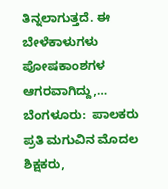ತಿನ್ನಲಾಗುತ್ತದೆ. ಈ ಬೇಳೆಕಾಳುಗಳು ಪೋಷಕಾಂಶಗಳ ಆಗರವಾಗಿದ್ದು,…
ಬೆಂಗಳೂರು:  ಪಾಲಕರು ಪ್ರತಿ ಮಗುವಿನ ಮೊದಲ ಶಿಕ್ಷಕರು,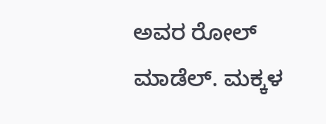ಅವರ ರೋಲ್ ಮಾಡೆಲ್. ಮಕ್ಕಳ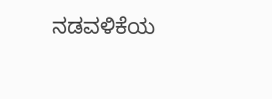ನಡವಳಿಕೆಯ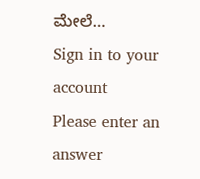ಮೇಲೆ…
Sign in to your account
Please enter an answer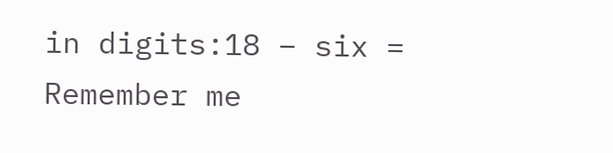in digits:18 − six =
Remember me